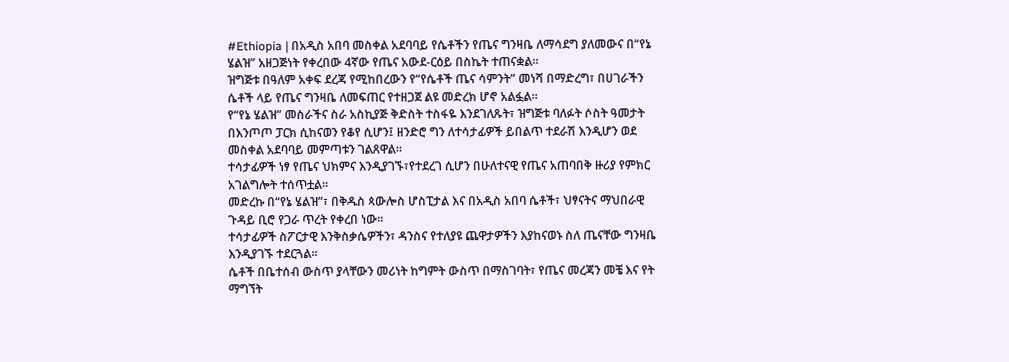#Ethiopia | በአዲስ አበባ መስቀል አደባባይ የሴቶችን የጤና ግንዛቤ ለማሳደግ ያለመውና በ“የኔ ሄልዝ” አዘጋጅነት የቀረበው 4ኛው የጤና አውደ-ርዕይ በስኬት ተጠናቋል።
ዝግጅቱ በዓለም አቀፍ ደረጃ የሚከበረውን የ“የሴቶች ጤና ሳምንት” መነሻ በማድረግ፣ በሀገራችን ሴቶች ላይ የጤና ግንዛቤ ለመፍጠር የተዘጋጀ ልዩ መድረክ ሆኖ አልፏል።
የ“የኔ ሄልዝ” መስራችና ስራ አስኪያጅ ቅድስት ተስፋዬ እንደገለጹት፣ ዝግጅቱ ባለፉት ሶስት ዓመታት በእንጦጦ ፓርክ ሲከናወን የቆየ ሲሆን፤ ዘንድሮ ግን ለተሳታፊዎች ይበልጥ ተደራሽ እንዲሆን ወደ መስቀል አደባባይ መምጣቱን ገልጸዋል።
ተሳታፊዎች ነፃ የጤና ህክምና እንዲያገኙ፣የተደረገ ሲሆን በሁለተናዊ የጤና አጠባበቅ ዙሪያ የምክር አገልግሎት ተሰጥቷል።
መድረኩ በ“የኔ ሄልዝ”፣ በቅዱስ ጳውሎስ ሆስፒታል እና በአዲስ አበባ ሴቶች፣ ህፃናትና ማህበራዊ ጉዳይ ቢሮ የጋራ ጥረት የቀረበ ነው።
ተሳታፊዎች ስፖርታዊ እንቅስቃሴዎችን፣ ዳንስና የተለያዩ ጨዋታዎችን እያከናወኑ ስለ ጤናቸው ግንዛቤ እንዲያገኙ ተደርጓል።
ሴቶች በቤተሰብ ውስጥ ያላቸውን መሪነት ከግምት ውስጥ በማስገባት፣ የጤና መረጃን መቼ እና የት ማግኘት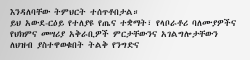እንዳለባቸው ትምህርት ተሰጥቶበታል።
ይህ አውደ-ርዕይ የተለያዩ የጤና ተቋማት፣ የላቦራቶሪ ባለሙያዎችና የህክምና መሣሪያ አቅራቢዎች ምርታቸውንና አገልግሎታቸውን ለህዝብ ያስተዋወቁበት ትልቅ የንግድና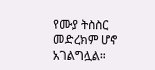የሙያ ትስስር መድረክም ሆኖ አገልግሏል።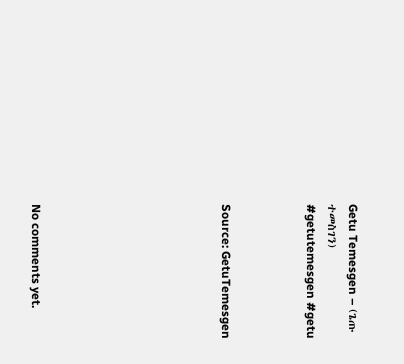Getu Temesgen – (ጌጡ ተመስገን)
#getutemesgen #getu



Source: GetuTemesgen








No comments yet.